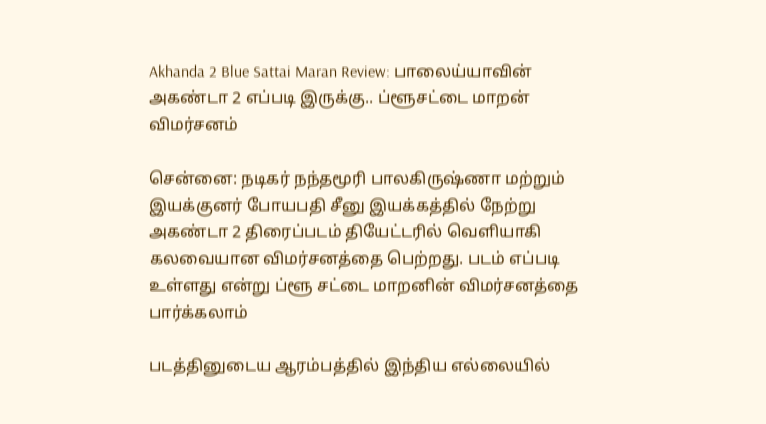Akhanda 2 Blue Sattai Maran Review: பாலைய்யாவின் அகண்டா 2 எப்படி இருக்கு.. ப்ளூசட்டை மாறன் விமர்சனம்

சென்னை: நடிகர் நந்தமூரி பாலகிருஷ்ணா மற்றும் இயக்குனர் போயபதி சீனு இயக்கத்தில் நேற்று அகண்டா 2 திரைப்படம் தியேட்டரில் வெளியாகி கலவையான விமர்சனத்தை பெற்றது. படம் எப்படி உள்ளது என்று ப்ளூ சட்டை மாறனின் விமர்சனத்தை பார்க்கலாம்

படத்தினுடைய ஆரம்பத்தில் இந்திய எல்லையில்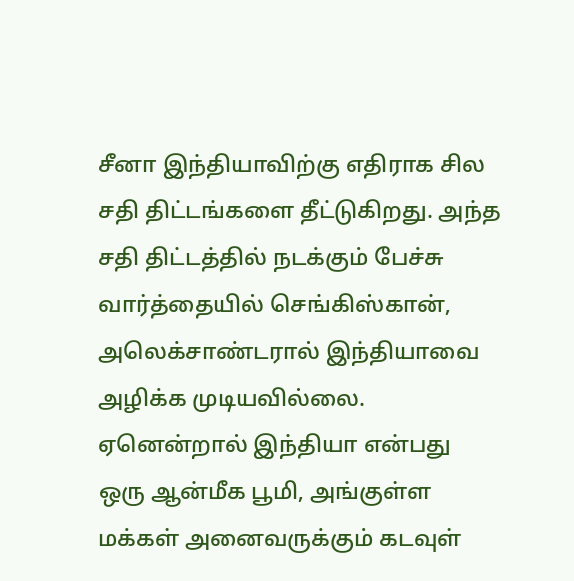சீனா இந்தியாவிற்கு எதிராக சில சதி திட்டங்களை தீட்டுகிறது. அந்த சதி திட்டத்தில் நடக்கும் பேச்சு வார்த்தையில் செங்கிஸ்கான், அலெக்சாண்டரால் இந்தியாவை அழிக்க முடியவில்லை. ஏனென்றால் இந்தியா என்பது ஒரு ஆன்மீக பூமி, அங்குள்ள மக்கள் அனைவருக்கும் கடவுள்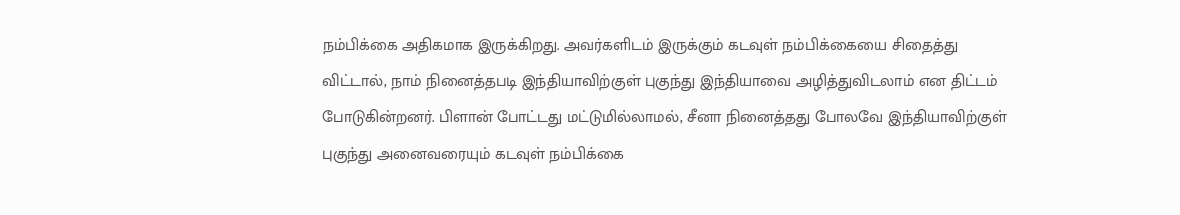நம்பிக்கை அதிகமாக இருக்கிறது. அவர்களிடம் இருக்கும் கடவுள் நம்பிக்கையை சிதைத்து விட்டால், நாம் நினைத்தபடி இந்தியாவிற்குள் புகுந்து இந்தியாவை அழித்துவிடலாம் என திட்டம் போடுகின்றனர். பிளான் போட்டது மட்டுமில்லாமல், சீனா நினைத்தது போலவே இந்தியாவிற்குள் புகுந்து அனைவரையும் கடவுள் நம்பிக்கை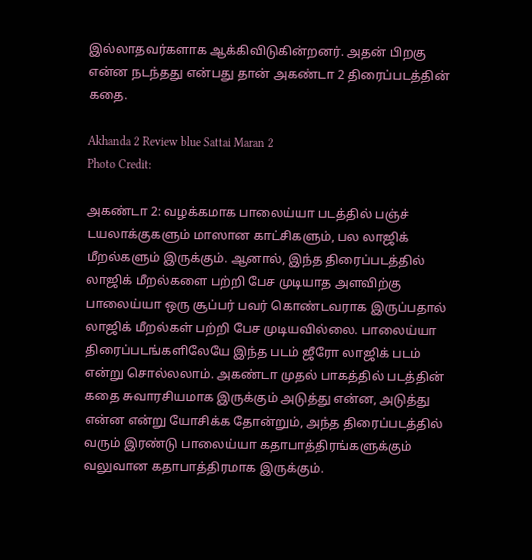இல்லாதவர்களாக ஆக்கிவிடுகின்றனர். அதன் பிறகு என்ன நடந்தது என்பது தான் அகண்டா 2 திரைப்படத்தின் கதை.

Akhanda 2 Review blue Sattai Maran 2
Photo Credit:

அகண்டா 2: வழக்கமாக பாலைய்யா படத்தில் பஞ்ச் டயலாக்குகளும் மாஸான காட்சிகளும், பல லாஜிக் மீறல்களும் இருக்கும். ஆனால், இந்த திரைப்படத்தில் லாஜிக் மீறல்களை பற்றி பேச முடியாத அளவிற்கு பாலைய்யா ஒரு சூப்பர் பவர் கொண்டவராக இருப்பதால் லாஜிக் மீறல்கள் பற்றி பேச முடியவில்லை. பாலைய்யா திரைப்படங்களிலேயே இந்த படம் ஜீரோ லாஜிக் படம் என்று சொல்லலாம். அகண்டா முதல் பாகத்தில் படத்தின் கதை சுவாரசியமாக இருக்கும் அடுத்து என்ன, அடுத்து என்ன என்று யோசிக்க தோன்றும், அந்த திரைப்படத்தில் வரும் இரண்டு பாலைய்யா கதாபாத்திரங்களுக்கும் வலுவான கதாபாத்திரமாக இருக்கும்.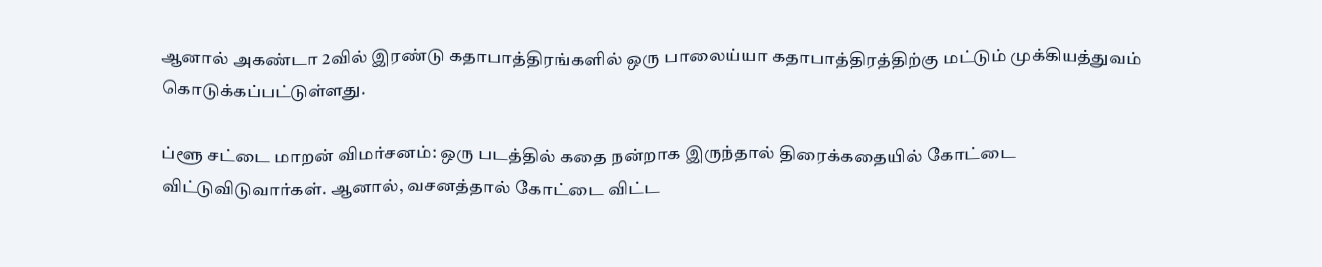ஆனால் அகண்டா 2வில் இரண்டு கதாபாத்திரங்களில் ஒரு பாலைய்யா கதாபாத்திரத்திற்கு மட்டும் முக்கியத்துவம் கொடுக்கப்பட்டுள்ளது.

ப்ளூ சட்டை மாறன் விமர்சனம்: ஒரு படத்தில் கதை நன்றாக இருந்தால் திரைக்கதையில் கோட்டை விட்டுவிடுவார்கள். ஆனால், வசனத்தால் கோட்டை விட்ட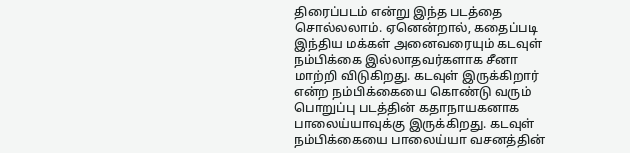திரைப்படம் என்று இந்த படத்தை சொல்லலாம். ஏனென்றால், கதைப்படி இந்திய மக்கள் அனைவரையும் கடவுள் நம்பிக்கை இல்லாதவர்களாக சீனா மாற்றி விடுகிறது. கடவுள் இருக்கிறார் என்ற நம்பிக்கையை கொண்டு வரும் பொறுப்பு படத்தின் கதாநாயகனாக பாலைய்யாவுக்கு இருக்கிறது. கடவுள் நம்பிக்கையை பாலைய்யா வசனத்தின்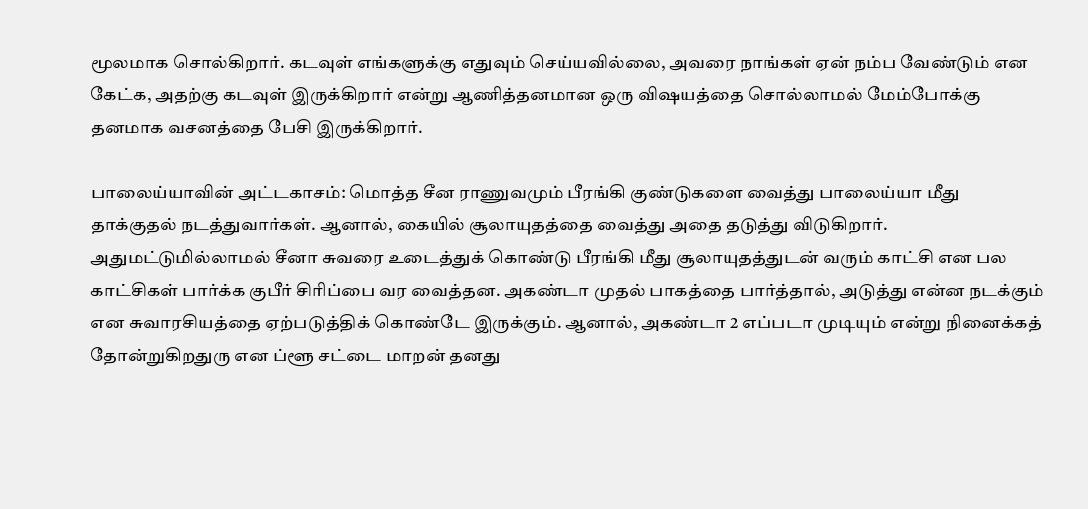மூலமாக சொல்கிறார். கடவுள் எங்களுக்கு எதுவும் செய்யவில்லை, அவரை நாங்கள் ஏன் நம்ப வேண்டும் என கேட்க, அதற்கு கடவுள் இருக்கிறார் என்று ஆணித்தனமான ஒரு விஷயத்தை சொல்லாமல் மேம்போக்கு தனமாக வசனத்தை பேசி இருக்கிறார்.

பாலைய்யாவின் அட்டகாசம்: மொத்த சீன ராணுவமும் பீரங்கி குண்டுகளை வைத்து பாலைய்யா மீது தாக்குதல் நடத்துவார்கள். ஆனால், கையில் சூலாயுதத்தை வைத்து அதை தடுத்து விடுகிறார். அதுமட்டுமில்லாமல் சீனா சுவரை உடைத்துக் கொண்டு பீரங்கி மீது சூலாயுதத்துடன் வரும் காட்சி என பல காட்சிகள் பார்க்க குபீர் சிரிப்பை வர வைத்தன. அகண்டா முதல் பாகத்தை பார்த்தால், அடுத்து என்ன நடக்கும் என சுவாரசியத்தை ஏற்படுத்திக் கொண்டே இருக்கும். ஆனால், அகண்டா 2 எப்படா முடியும் என்று நினைக்கத் தோன்றுகிறதுரு என ப்ளூ சட்டை மாறன் தனது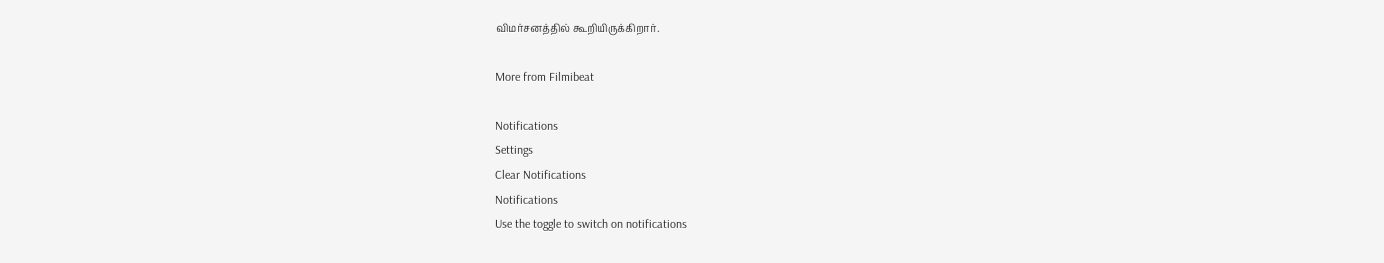விமர்சனத்தில் கூறியிருக்கிறார்.

More from Filmibeat

Notifications
Settings
Clear Notifications
Notifications
Use the toggle to switch on notifications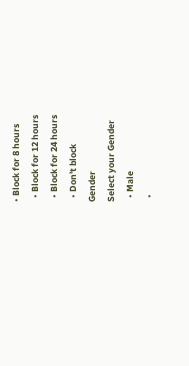• Block for 8 hours
  • Block for 12 hours
  • Block for 24 hours
  • Don't block
Gender
Select your Gender
  • Male
  •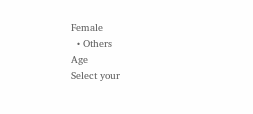Female
  • Others
Age
Select your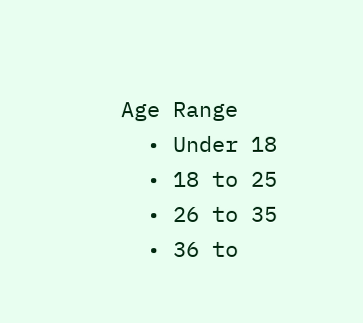Age Range
  • Under 18
  • 18 to 25
  • 26 to 35
  • 36 to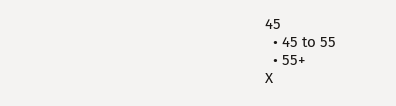45
  • 45 to 55
  • 55+
X